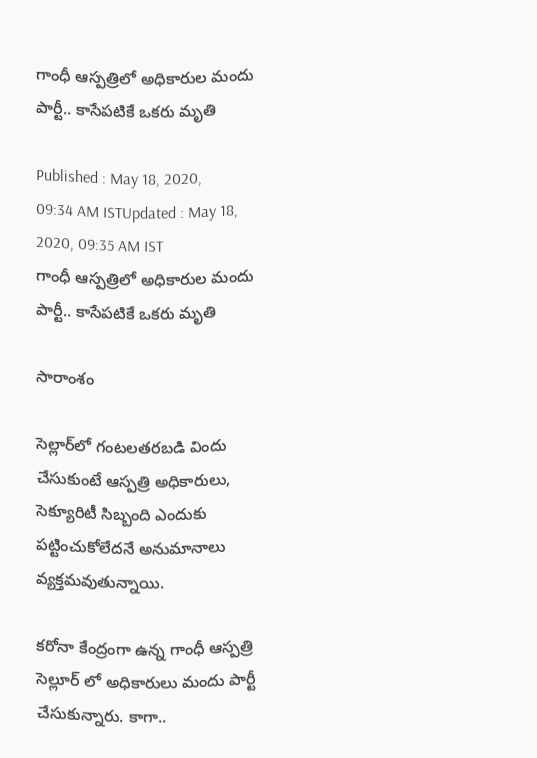గాంధీ ఆస్పత్రిలో అధికారుల మందు పార్టీ.. కాసేపటికే ఒకరు మృతి

Published : May 18, 2020, 09:34 AM ISTUpdated : May 18, 2020, 09:35 AM IST
గాంధీ ఆస్పత్రిలో అధికారుల మందు పార్టీ.. కాసేపటికే ఒకరు మృతి

సారాంశం

సెల్లార్‌లో గంటలతరబడి విందు చేసుకుంటే ఆస్పత్రి అధికారులు, సెక్యూరిటీ సిబ్బంది ఎందుకు పట్టించుకోలేదనే అనుమానాలు వ్యక్తమవుతున్నాయి.

కరోనా కేంద్రంగా ఉన్న గాంధీ ఆస్పత్రి సెల్లూర్ లో అధికారులు మందు పార్టీ చేసుకున్నారు. కాగా..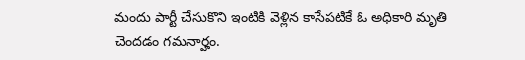మందు పార్టీ చేసుకొని ఇంటికి వెళ్లిన కాసేపటికే ఓ అధికారి మృతి చెందడం గమనార్హం.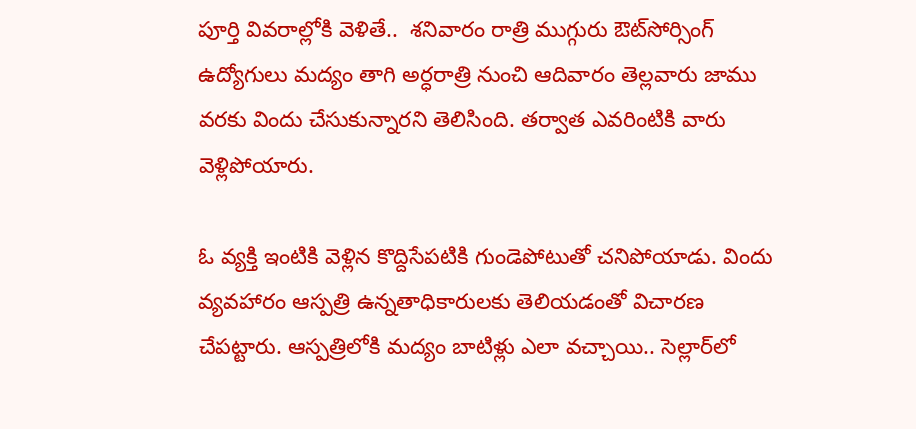పూర్తి వివరాల్లోకి వెళితే..  శనివారం రాత్రి ముగ్గురు ఔట్‌సోర్సింగ్‌ ఉద్యోగులు మద్యం తాగి అర్ధరాత్రి నుంచి ఆదివారం తెల్లవారు జాము వరకు విందు చేసుకున్నారని తెలిసింది. తర్వాత ఎవరింటికి వారు వెళ్లిపోయారు.

ఓ వ్యక్తి ఇంటికి వెళ్లిన కొద్దిసేపటికి గుండెపోటుతో చనిపోయాడు. విందు వ్యవహారం ఆస్పత్రి ఉన్నతాధికారులకు తెలియడంతో విచారణ చేపట్టారు. ఆస్పత్రిలోకి మద్యం బాటిళ్లు ఎలా వచ్చాయి.. సెల్లార్‌లో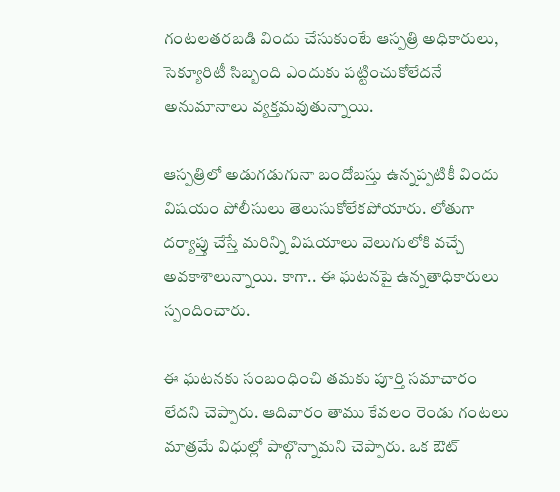గంటలతరబడి విందు చేసుకుంటే ఆస్పత్రి అధికారులు, సెక్యూరిటీ సిబ్బంది ఎందుకు పట్టించుకోలేదనే అనుమానాలు వ్యక్తమవుతున్నాయి.

ఆస్పత్రిలో అడుగడుగునా బందోబస్తు ఉన్నప్పటికీ విందు విషయం పోలీసులు తెలుసుకోలేకపోయారు. లోతుగా దర్యాప్తు చేస్తే మరిన్ని విషయాలు వెలుగులోకి వచ్చే అవకాశాలున్నాయి. కాగా.. ఈ ఘటనపై ఉన్నతాధికారులు స్పందించారు.

ఈ ఘటనకు సంబంధించి తమకు పూర్తి సమాచారం లేదని చెప్పారు. ఆదివారం తాము కేవలం రెండు గంటలు మాత్రమే విధుల్లో పాల్గొన్నామని చెప్పారు. ఒక ఔట్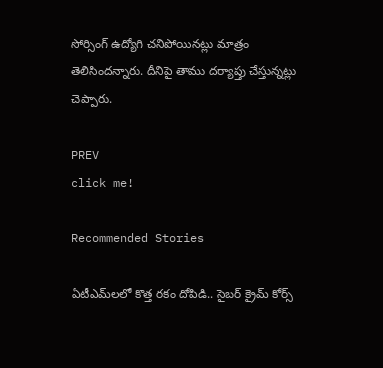సోర్సింగ్ ఉద్యోగి చనిపోయినట్లు మాత్రం తెలిసిందన్నారు. దీనిపై తాము దర్యాప్తు చేస్తున్నట్లు చెప్పారు.

PREV
click me!

Recommended Stories

ఏటీఎమ్‌లలో కొత్త ర‌కం దోపిడి.. సైబ‌ర్ క్రైమ్ కోర్స్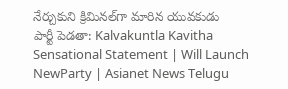నేర్చుకుని క్రిమిన‌ల్‌గా మారిన యువ‌కుడు
పార్టీ పెడతా: Kalvakuntla Kavitha Sensational Statement | Will Launch NewParty | Asianet News Telugu